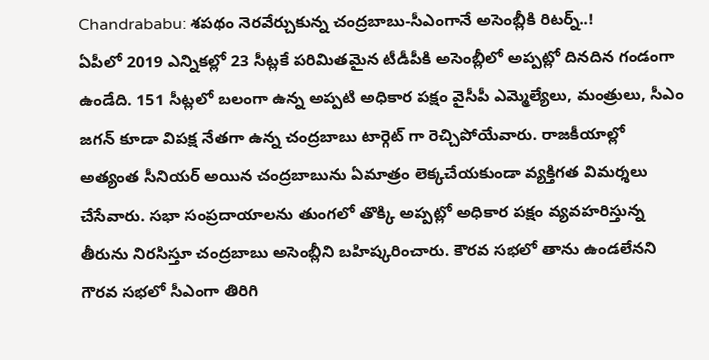Chandrababu: శపథం నెరవేర్చుకున్న చంద్రబాబు-సీఎంగానే అసెంబ్లీకి రిటర్న్..!
ఏపీలో 2019 ఎన్నికల్లో 23 సీట్లకే పరిమితమైన టీడీపీకి అసెంబ్లీలో అప్పట్లో దినదిన గండంగా ఉండేది. 151 సీట్లలో బలంగా ఉన్న అప్పటి అధికార పక్షం వైసీపీ ఎమ్మెల్యేలు, మంత్రులు, సీఎం జగన్ కూడా విపక్ష నేతగా ఉన్న చంద్రబాబు టార్గెట్ గా రెచ్చిపోయేవారు. రాజకీయాల్లో అత్యంత సీనియర్ అయిన చంద్రబాబును ఏమాత్రం లెక్కచేయకుండా వ్యక్తిగత విమర్శలు చేసేవారు. సభా సంప్రదాయాలను తుంగలో తొక్కి అప్పట్లో అధికార పక్షం వ్యవహరిస్తున్న తీరును నిరసిస్తూ చంద్రబాబు అసెంబ్లీని బహిష్కరించారు. కౌరవ సభలో తాను ఉండలేనని గౌరవ సభలో సీఎంగా తిరిగి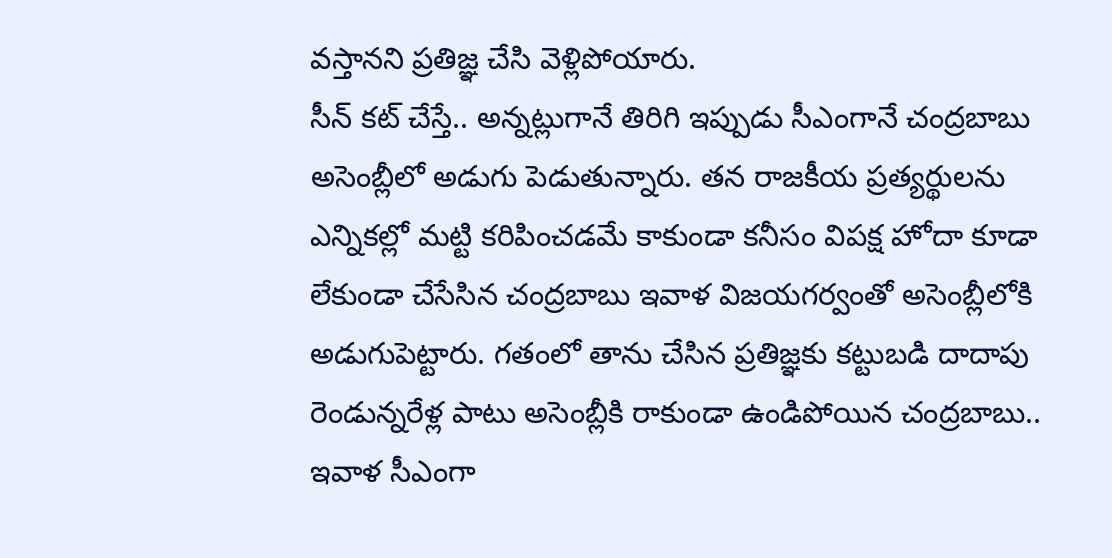వస్తానని ప్రతిజ్ఞ చేసి వెళ్లిపోయారు.
సీన్ కట్ చేస్తే.. అన్నట్లుగానే తిరిగి ఇప్పుడు సీఎంగానే చంద్రబాబు అసెంబ్లీలో అడుగు పెడుతున్నారు. తన రాజకీయ ప్రత్యర్థులను ఎన్నికల్లో మట్టి కరిపించడమే కాకుండా కనీసం విపక్ష హోదా కూడా లేకుండా చేసేసిన చంద్రబాబు ఇవాళ విజయగర్వంతో అసెంబ్లీలోకి అడుగుపెట్టారు. గతంలో తాను చేసిన ప్రతిజ్ఞకు కట్టుబడి దాదాపు రెండున్నరేళ్ల పాటు అసెంబ్లీకి రాకుండా ఉండిపోయిన చంద్రబాబు.. ఇవాళ సీఎంగా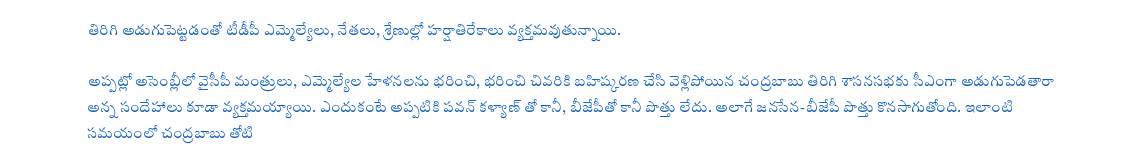తిరిగి అడుగుపెట్టడంతో టీడీపీ ఎమ్మెల్యేలు, నేతలు, శ్రేణుల్లో హర్షాతిరేకాలు వ్యక్తమవుతున్నాయి.

అప్పట్లో అసెంబ్లీలో వైసీపీ మంత్రులు, ఎమ్మెల్యేల హేళనలను భరించి, భరించి చివరికి బహిష్కరణ చేసి వెళ్లిపోయిన చంద్రబాబు తిరిగి శాసనసభకు సీఎంగా అడుగుపెడతారా అన్న సందేహాలు కూడా వ్యక్తమయ్యాయి. ఎందుకంటే అప్పటికి పవన్ కళ్యాణ్ తో కానీ, బీజేపీతో కానీ పొత్తు లేదు. అలాగే జనసేన-బీజేపీ పొత్తు కొనసాగుతోంది. ఇలాంటి సమయంలో చంద్రబాబు తోటి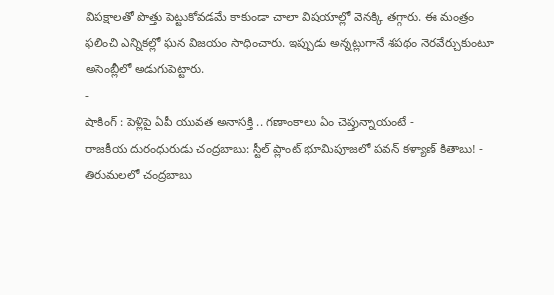విపక్షాలతో పొత్తు పెట్టుకోవడమే కాకుండా చాలా విషయాల్లో వెనక్కి తగ్గారు. ఈ మంత్రం ఫలించి ఎన్నికల్లో ఘన విజయం సాధించారు. ఇప్పుడు అన్నట్లుగానే శపథం నెరవేర్చుకుంటూ అసెంబ్లీలో అడుగుపెట్టారు.
-
షాకింగ్ : పెళ్లిపై ఏపీ యువత అనాసక్తి .. గణాంకాలు ఏం చెప్తున్నాయంటే -
రాజకీయ దురంధురుడు చంద్రబాబు: స్టీల్ ప్లాంట్ భూమిపూజలో పవన్ కళ్యాణ్ కితాబు! -
తిరుమలలో చంద్రబాబు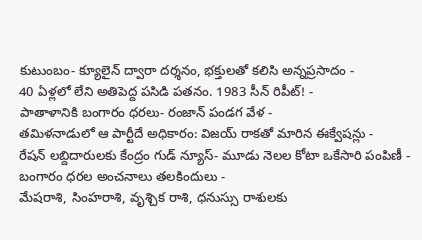కుటుంబం- క్యూలైన్ ద్వారా దర్శనం, భక్తులతో కలిసి అన్నప్రసాదం -
40 ఏళ్లలో లేని అతిపెద్ద పసిడి పతనం. 1983 సీన్ రిపీట్! -
పాతాళానికి బంగారం ధరలు- రంజాన్ పండగ వేళ -
తమిళనాడులో ఆ పార్టీదే అధికారం: విజయ్ రాకతో మారిన ఈక్వేషన్లు -
రేషన్ లబ్దిదారులకు కేంద్రం గుడ్ న్యూస్- మూడు నెలల కోటా ఒకేసారి పంపిణీ -
బంగారం ధరల అంచనాలు తలకిందులు -
మేషరాశి, సింహరాశి, వృశ్చిక రాశి, ధనుస్సు రాశులకు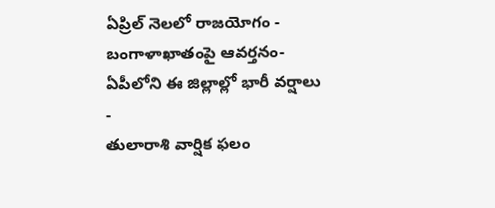ఏప్రిల్ నెలలో రాజయోగం -
బంగాళాఖాతంపై ఆవర్తనం- ఏపీలోని ఈ జిల్లాల్లో భారీ వర్షాలు -
తులారాశి వార్షిక ఫలం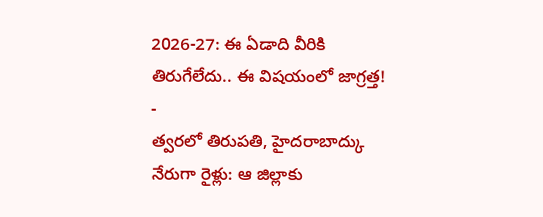2026-27: ఈ ఏడాది వీరికి తిరుగేలేదు.. ఈ విషయంలో జాగ్రత్త! -
త్వరలో తిరుపతి, హైదరాబాద్కు నేరుగా రైళ్లు: ఆ జిల్లాకు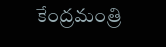కేంద్రమంత్రి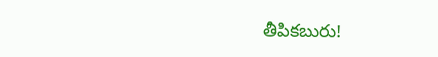తీపికబురు!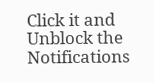Click it and Unblock the Notifications